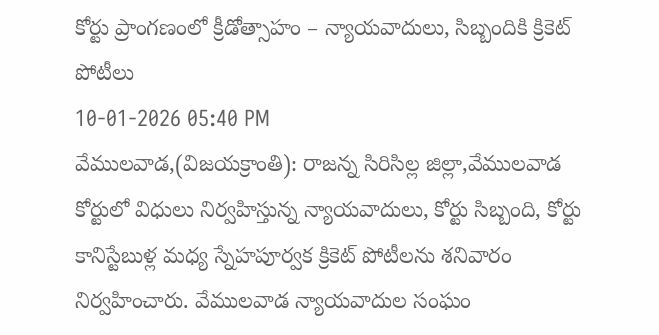కోర్టు ప్రాంగణంలో క్రీడోత్సాహం – న్యాయవాదులు, సిబ్బందికి క్రికెట్ పోటీలు
10-01-2026 05:40 PM
వేములవాడ,(విజయక్రాంతి): రాజన్న సిరిసిల్ల జిల్లా,వేములవాడ కోర్టులో విధులు నిర్వహిస్తున్న న్యాయవాదులు, కోర్టు సిబ్బంది, కోర్టు కానిస్టేబుళ్ల మధ్య స్నేహపూర్వక క్రికెట్ పోటీలను శనివారం నిర్వహించారు. వేములవాడ న్యాయవాదుల సంఘం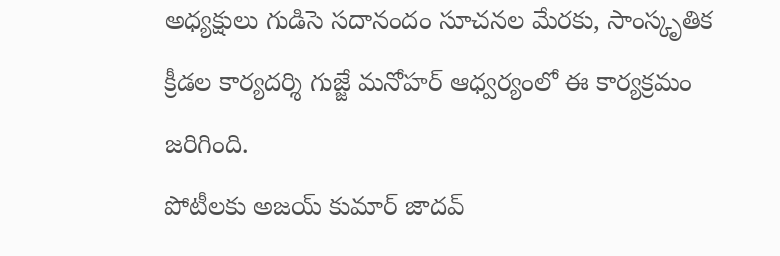అధ్యక్షులు గుడిసె సదానందం సూచనల మేరకు, సాంస్కృతిక క్రీడల కార్యదర్శి గుజ్జే మనోహర్ ఆధ్వర్యంలో ఈ కార్యక్రమం జరిగింది.
పోటీలకు అజయ్ కుమార్ జాదవ్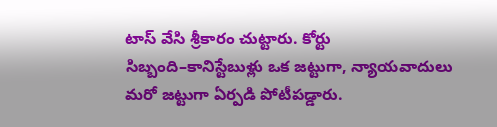టాస్ వేసి శ్రీకారం చుట్టారు. కోర్టు సిబ్బంది–కానిస్టేబుళ్లు ఒక జట్టుగా, న్యాయవాదులు మరో జట్టుగా ఏర్పడి పోటీపడ్డారు.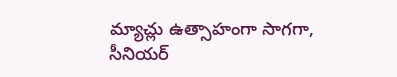మ్యాచ్లు ఉత్సాహంగా సాగగా, సీనియర్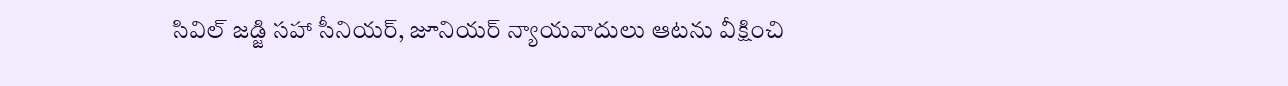సివిల్ జడ్జి సహా సీనియర్, జూనియర్ న్యాయవాదులు ఆటను వీక్షించి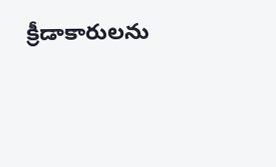క్రీడాకారులను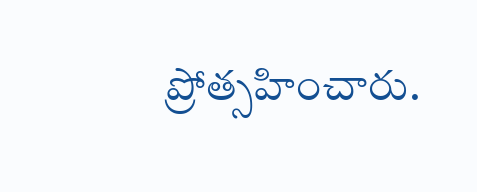ప్రోత్సహించారు.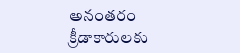అనంతరం క్రీడాకారులకు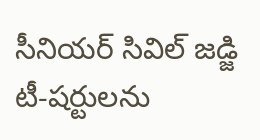సీనియర్ సివిల్ జడ్జి టీ-షర్టులను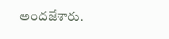అందజేశారు.